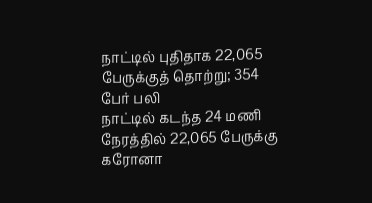நாட்டில் புதிதாக 22,065 பேருக்குத் தொற்று; 354 பேர் பலி
நாட்டில் கடந்த 24 மணி நேரத்தில் 22,065 பேருக்கு கரோனா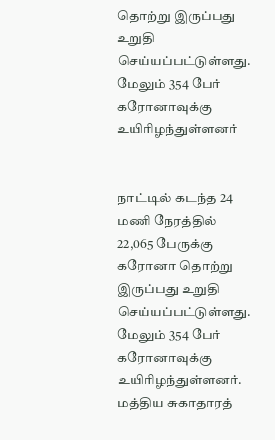தொற்று இருப்பது உறுதி செய்யப்பட்டுள்ளது. மேலும் 354 பேர் கரோனாவுக்கு உயிரிழந்துள்ளனர்


நாட்டில் கடந்த 24 மணி நேரத்தில் 22,065 பேருக்கு கரோனா தொற்று இருப்பது உறுதி செய்யப்பட்டுள்ளது. மேலும் 354 பேர் கரோனாவுக்கு உயிரிழந்துள்ளனர்.
மத்திய சுகாதாரத்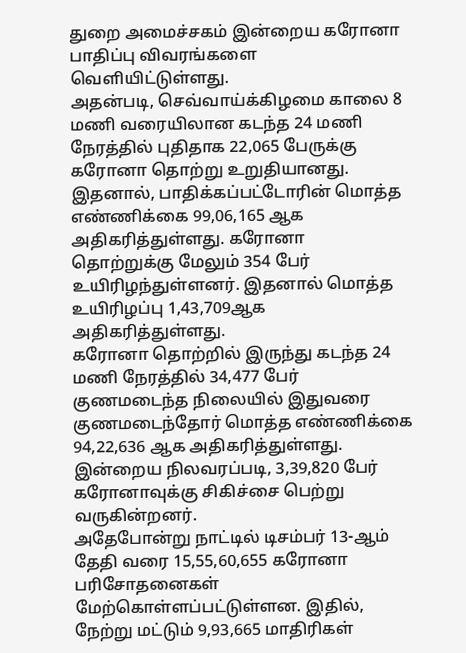துறை அமைச்சகம் இன்றைய கரோனா பாதிப்பு விவரங்களை வெளியிட்டுள்ளது.
அதன்படி, செவ்வாய்க்கிழமை காலை 8 மணி வரையிலான கடந்த 24 மணி நேரத்தில் புதிதாக 22,065 பேருக்கு கரோனா தொற்று உறுதியானது. இதனால், பாதிக்கப்பட்டோரின் மொத்த எண்ணிக்கை 99,06,165 ஆக அதிகரித்துள்ளது. கரோனா தொற்றுக்கு மேலும் 354 பேர் உயிரிழந்துள்ளனர். இதனால் மொத்த உயிரிழப்பு 1,43,709ஆக அதிகரித்துள்ளது.
கரோனா தொற்றில் இருந்து கடந்த 24 மணி நேரத்தில் 34,477 பேர் குணமடைந்த நிலையில் இதுவரை குணமடைந்தோர் மொத்த எண்ணிக்கை 94,22,636 ஆக அதிகரித்துள்ளது.
இன்றைய நிலவரப்படி, 3,39,820 பேர் கரோனாவுக்கு சிகிச்சை பெற்று வருகின்றனர்.
அதேபோன்று நாட்டில் டிசம்பர் 13-ஆம் தேதி வரை 15,55,60,655 கரோனா பரிசோதனைகள் மேற்கொள்ளப்பட்டுள்ளன. இதில், நேற்று மட்டும் 9,93,665 மாதிரிகள்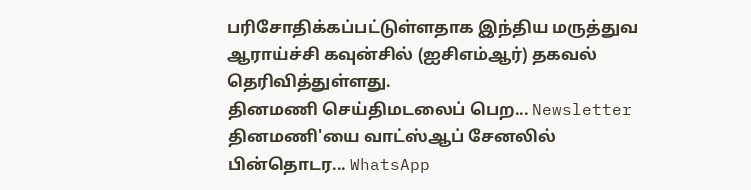பரிசோதிக்கப்பட்டுள்ளதாக இந்திய மருத்துவ ஆராய்ச்சி கவுன்சில் (ஐசிஎம்ஆர்) தகவல் தெரிவித்துள்ளது.
தினமணி செய்திமடலைப் பெற... Newsletter
தினமணி'யை வாட்ஸ்ஆப் சேனலில் பின்தொடர... WhatsApp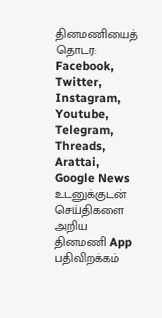தினமணியைத் தொடர: Facebook, Twitter, Instagram, Youtube, Telegram, Threads, Arattai, Google News
உடனுக்குடன் செய்திகளை அறிய தினமணி App பதிவிறக்கம்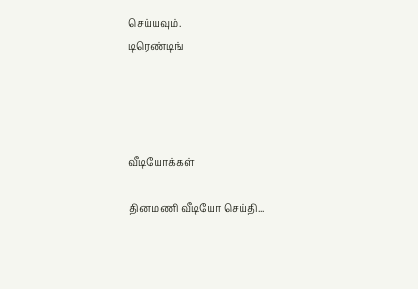செய்யவும்.
டிரெண்டிங்




வீடியோக்கள்

தினமணி வீடியோ செய்தி...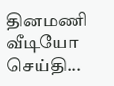தினமணி வீடியோ செய்தி...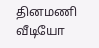தினமணி வீடியோ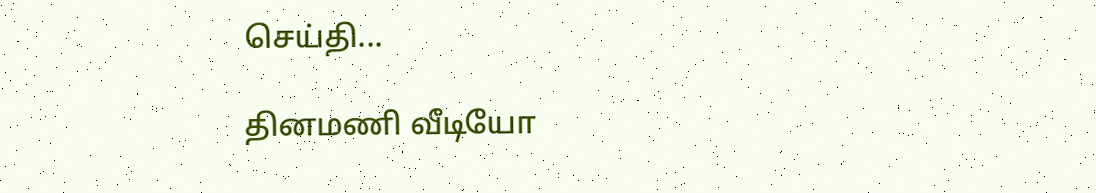செய்தி...

தினமணி வீடியோ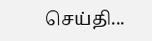செய்தி...